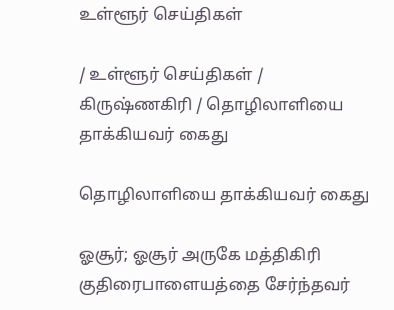உள்ளூர் செய்திகள்

/ உள்ளூர் செய்திகள் / கிருஷ்ணகிரி / தொழிலாளியை தாக்கியவர் கைது

தொழிலாளியை தாக்கியவர் கைது

ஓசூர்; ஓசூர் அருகே மத்திகிரி குதிரைபாளையத்தை சேர்ந்தவர்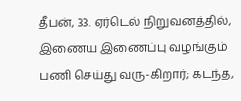தீபன், 33. ஏர்டெல் நிறுவனத்தில், இணைய இணைப்பு வழங்கும் பணி செய்து வரு-கிறார்; கடந்த,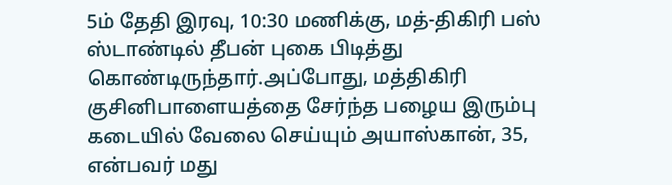5ம் தேதி இரவு, 10:30 மணிக்கு, மத்-திகிரி பஸ் ஸ்டாண்டில் தீபன் புகை பிடித்து கொண்டிருந்தார்.அப்போது, மத்திகிரி குசினிபாளையத்தை சேர்ந்த பழைய இரும்பு கடையில் வேலை செய்யும் அயாஸ்கான், 35, என்பவர் மது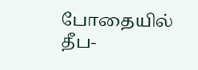போதையில் தீப-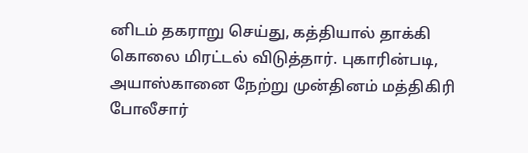னிடம் தகராறு செய்து, கத்தியால் தாக்கி கொலை மிரட்டல் விடுத்தார். புகாரின்படி, அயாஸ்கானை நேற்று முன்தினம் மத்திகிரி போலீசார்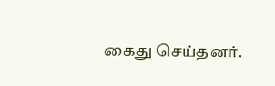கைது செய்தனர்.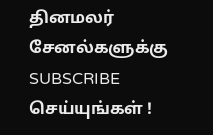தினமலர் சேனல்களுக்கு SUBSCRIBE செய்யுங்கள் !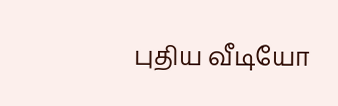புதிய வீடியோ